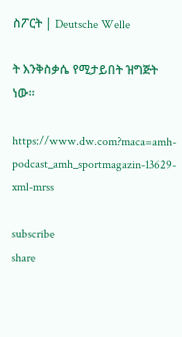ስፖርት | Deutsche Welle

ት እንቅስቃሴ የሚታይበት ዝግጅት ነው።

https://www.dw.com?maca=amh-podcast_amh_sportmagazin-13629-xml-mrss

subscribe
share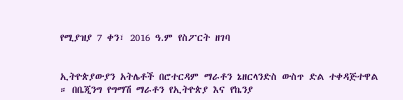የሚያዝያ 7 ቀን፣ 2016 ዓ.ም የስፖርት ዘገባ


ኢትዮጵያውያን አትሌቶች በሮተርዳም ማራቶን ኔዘርላንድስ ውስጥ ድል ተቀዳጅተዋል ። በቤጂንግ የግማሽ ማራቶን የኢትዮጵያ እና የኬንያ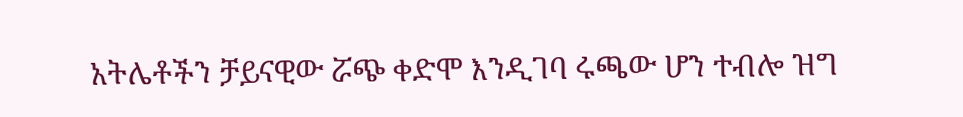አትሌቶችን ቻይናዊው ሯጭ ቀድሞ እንዲገባ ሩጫው ሆን ተብሎ ዝግ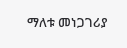ማለቱ መነጋገሪያ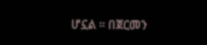ሆኗል ። በጀርመን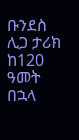ቡንደስ ሊጋ ታሪክ ከ120 ዓመት በኋላ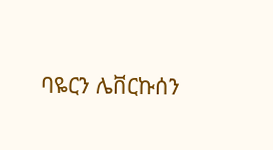ባዬርን ሌቨርኩሰን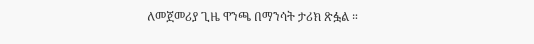ለመጀመሪያ ጊዜ ዋንጫ በማንሳት ታሪክ ጽፏል ።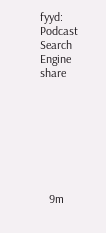fyyd: Podcast Search Engine
share








   9m